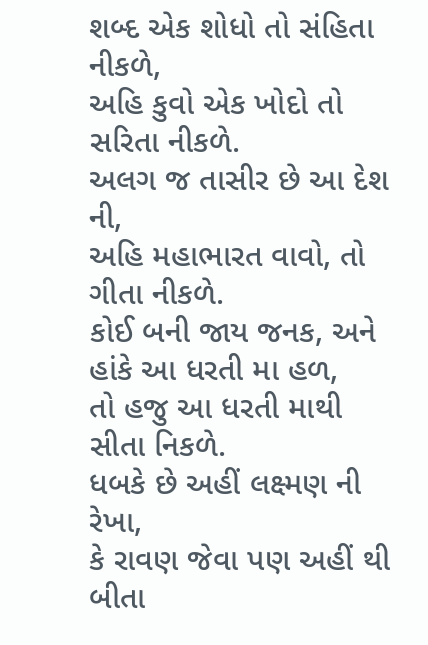શબ્દ એક શોધો તો સંહિતા નીકળે,
અહિ કુવો એક ખોદો તો સરિતા નીકળે.
અલગ જ તાસીર છે આ દેશ ની,
અહિ મહાભારત વાવો, તો ગીતા નીકળે.
કોઈ બની જાય જનક, અને હાંકે આ ધરતી મા હળ,
તો હજુ આ ધરતી માથી સીતા નિકળે.
ધબકે છે અહીં લક્ષ્મણ ની રેખા,
કે રાવણ જેવા પણ અહીં થી બીતા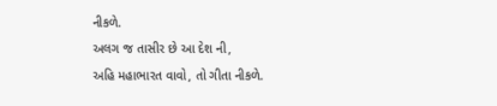નીકળે.
અલગ જ તાસીર છે આ દેશ ની,
અહિ મહાભારત વાવો, તો ગીતા નીકળે.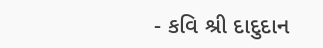- કવિ શ્રી દાદુદાન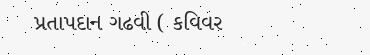પ્રતાપદાન ગઢવી ( કવિવર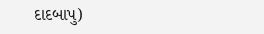દાદબાપુ)